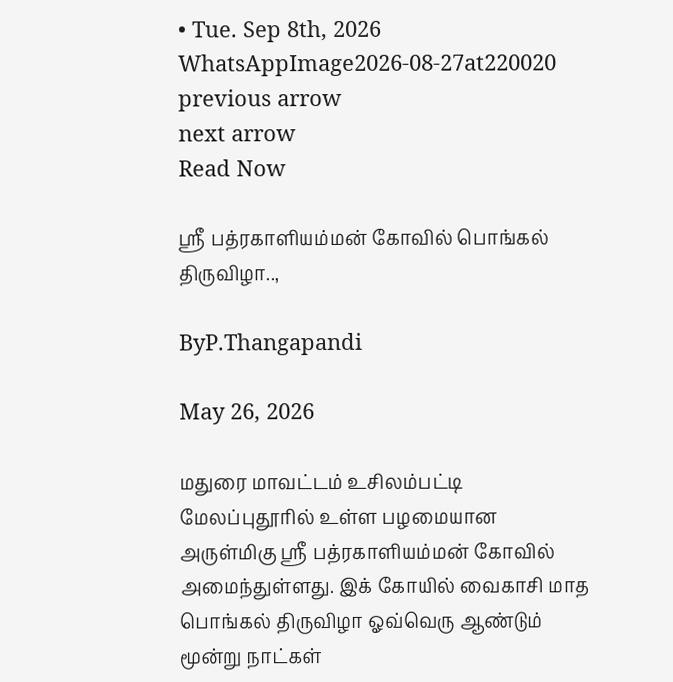• Tue. Sep 8th, 2026
WhatsAppImage2026-08-27at220020
previous arrow
next arrow
Read Now

ஸ்ரீ பத்ரகாளியம்மன் கோவில் பொங்கல் திருவிழா..,

ByP.Thangapandi

May 26, 2026

மதுரை மாவட்டம் உசிலம்பட்டி மேலப்புதூரில் உள்ள பழமையான அருள்மிகு ஸ்ரீ பத்ரகாளியம்மன் கோவில் அமைந்துள்ளது. இக் கோயில் வைகாசி மாத பொங்கல் திருவிழா ஓவ்வெரு ஆண்டும் மூன்று நாட்கள்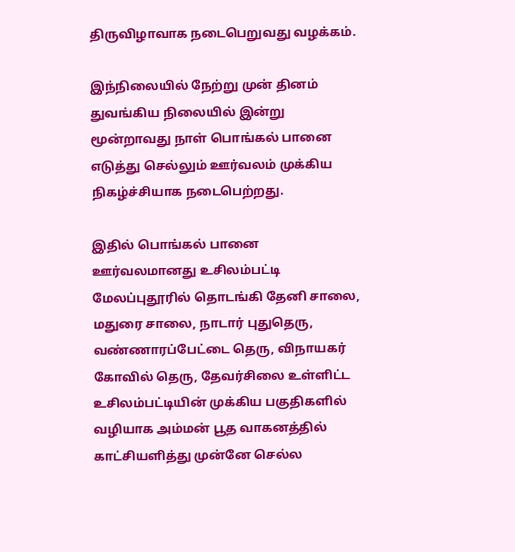திருவிழாவாக நடைபெறுவது வழக்கம்.

இந்நிலையில் நேற்று முன் தினம் துவங்கிய நிலையில் இன்று மூன்றாவது நாள் பொங்கல் பானை எடுத்து செல்லும் ஊர்வலம் முக்கிய நிகழ்ச்சியாக நடைபெற்றது.

இதில் பொங்கல் பானை ஊர்வலமானது உசிலம்பட்டி மேலப்புதூரில் தொடங்கி தேனி சாலை, மதுரை சாலை, நாடார் புதுதெரு, வண்ணாரப்பேட்டை தெரு, விநாயகர் கோவில் தெரு, தேவர்சிலை உள்ளிட்ட உசிலம்பட்டியின் முக்கிய பகுதிகளில் வழியாக அம்மன் பூத வாகனத்தில் காட்சியளித்து முன்னே செல்ல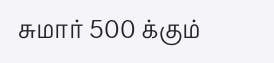சுமார் 500 க்கும்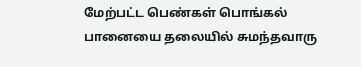மேற்பட்ட பெண்கள் பொங்கல் பானையை தலையில் சுமந்தவாரு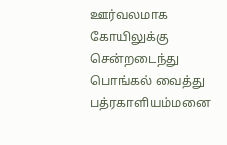ஊர்வலமாக கோயிலுக்கு சென்றடைந்து பொங்கல் வைத்து பத்ரகாளியம்மனை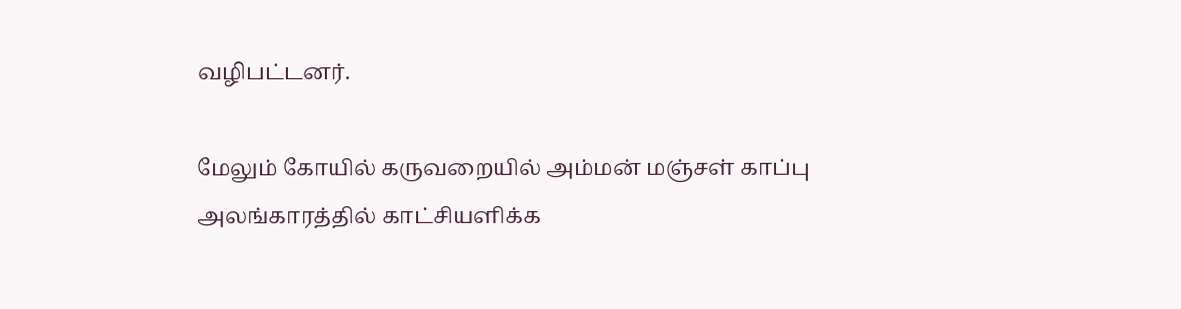வழிபட்டனர்.

மேலும் கோயில் கருவறையில் அம்மன் மஞ்சள் காப்பு அலங்காரத்தில் காட்சியளிக்க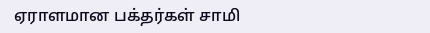ஏராளமான பக்தர்கள் சாமி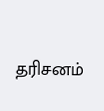தரிசனம்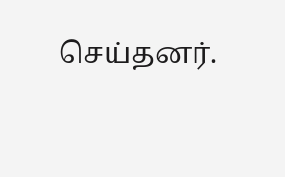செய்தனர்.